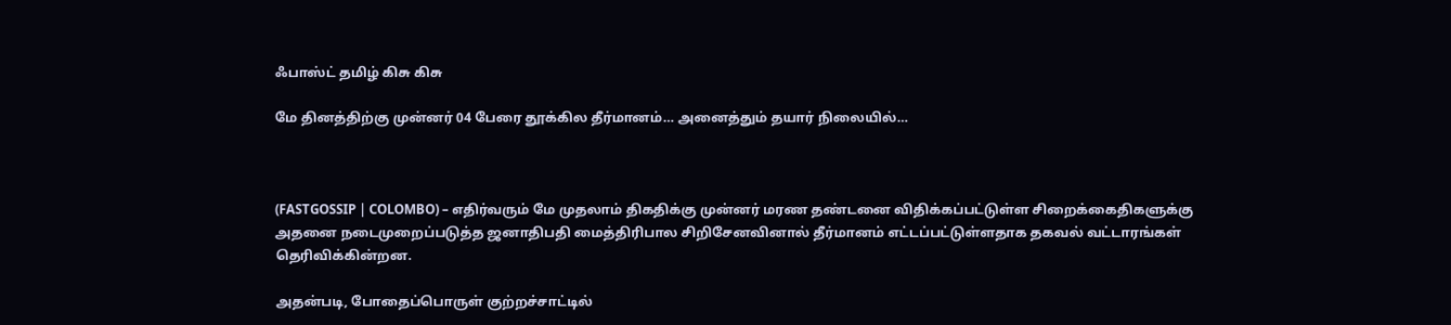ஃபாஸ்ட் தமிழ் கிசு கிசு

மே தினத்திற்கு முன்னர் 04 பேரை தூக்கில தீர்மானம்… அனைத்தும் தயார் நிலையில்…



(FASTGOSSIP | COLOMBO) – எதிர்வரும் மே முதலாம் திகதிக்கு முன்னர் மரண தண்டனை விதிக்கப்பட்டுள்ள சிறைக்கைதிகளுக்கு அதனை நடைமுறைப்படுத்த ஜனாதிபதி மைத்திரிபால சிறிசேனவினால் தீர்மானம் எட்டப்பட்டுள்ளதாக தகவல் வட்டாரங்கள் தெரிவிக்கின்றன.

அதன்படி, போதைப்பொருள் குற்றச்சாட்டில்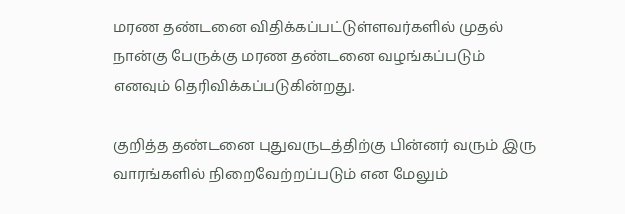மரண தண்டனை விதிக்கப்பட்டுள்ளவர்களில் முதல் நான்கு பேருக்கு மரண தண்டனை வழங்கப்படும் எனவும் தெரிவிக்கப்படுகின்றது.

குறித்த தண்டனை புதுவருடத்திற்கு பின்னர் வரும் இரு வாரங்களில் நிறைவேற்றப்படும் என மேலும்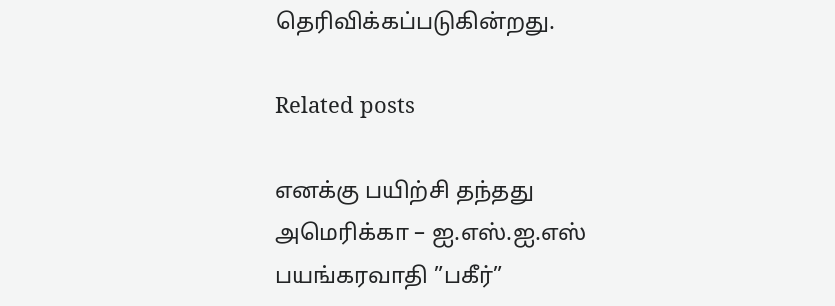தெரிவிக்கப்படுகின்றது.

Related posts

எனக்கு பயிற்சி தந்தது அமெரிக்கா – ஐ.எஸ்.ஐ.எஸ் பயங்கரவாதி ”பகீர்”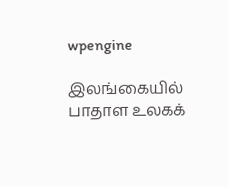wpengine

இலங்கையில் பாதாள உலகக்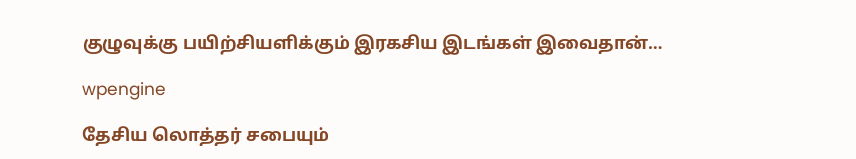குழுவுக்கு பயிற்சியளிக்கும் இரகசிய இடங்கள் இவைதான்…

wpengine

தேசிய லொத்தர் சபையும்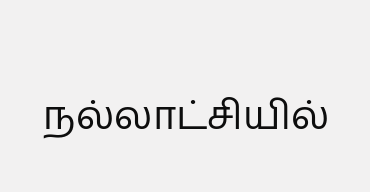நல்லாட்சியில்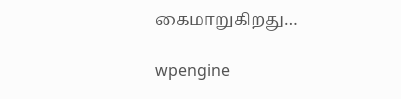கைமாறுகிறது…

wpengine